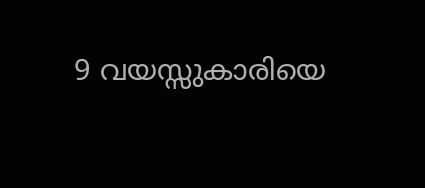9 വയസ്സുകാരിയെ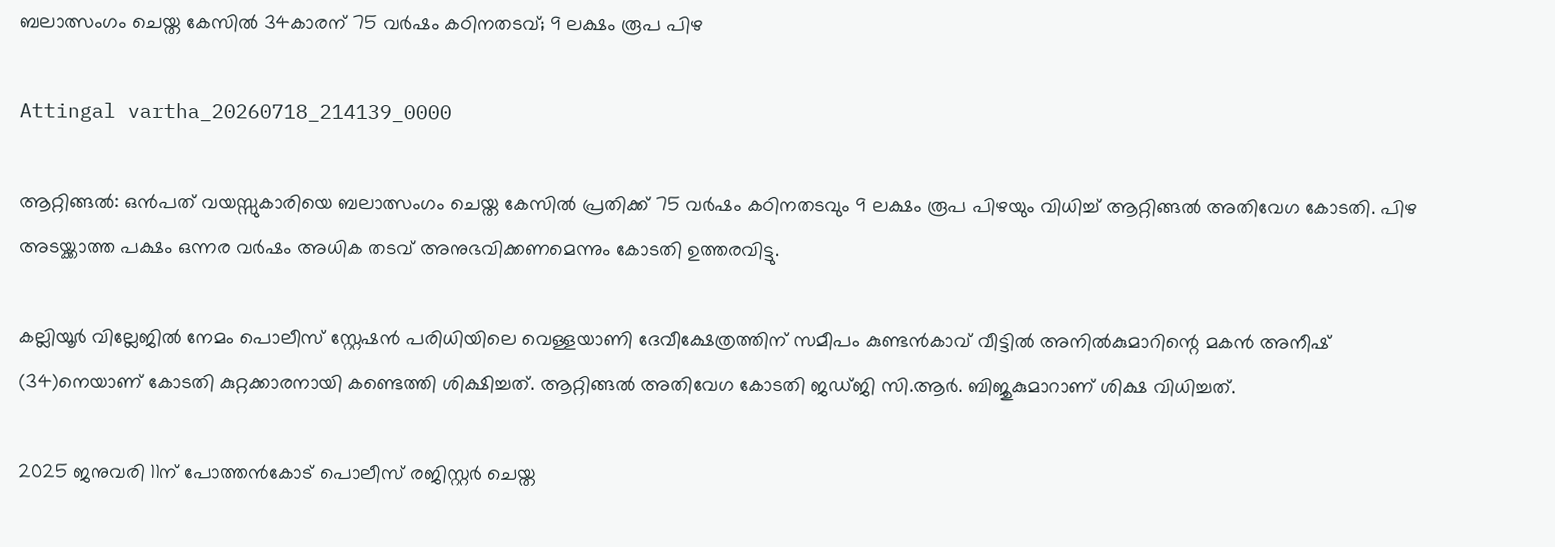ബലാത്സംഗം ചെയ്ത കേസിൽ 34കാരന് 75 വർഷം കഠിനതടവ്; 9 ലക്ഷം രൂപ പിഴ

Attingal vartha_20260718_214139_0000

ആറ്റിങ്ങൽ: ഒൻപത് വയസ്സുകാരിയെ ബലാത്സംഗം ചെയ്ത കേസിൽ പ്രതിക്ക് 75 വർഷം കഠിനതടവും 9 ലക്ഷം രൂപ പിഴയും വിധിച്ച് ആറ്റിങ്ങൽ അതിവേഗ കോടതി. പിഴ അടയ്ക്കാത്ത പക്ഷം ഒന്നര വർഷം അധിക തടവ് അനുഭവിക്കണമെന്നും കോടതി ഉത്തരവിട്ടു.

കല്ലിയൂർ വില്ലേജിൽ നേമം പൊലീസ് സ്റ്റേഷൻ പരിധിയിലെ വെള്ളയാണി ദേവീക്ഷേത്രത്തിന് സമീപം കുണ്ടൻകാവ് വീട്ടിൽ അനിൽകുമാറിന്റെ മകൻ അനീഷ് (34)നെയാണ് കോടതി കുറ്റക്കാരനായി കണ്ടെത്തി ശിക്ഷിച്ചത്. ആറ്റിങ്ങൽ അതിവേഗ കോടതി ജഡ്ജി സി.ആർ. ബിജുകുമാറാണ് ശിക്ഷ വിധിച്ചത്.

2025 ജനുവരി 11ന് പോത്തൻകോട് പൊലീസ് രജിസ്റ്റർ ചെയ്ത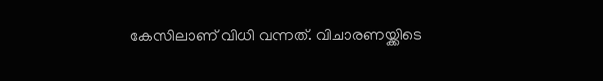കേസിലാണ് വിധി വന്നത്. വിചാരണയ്ക്കിടെ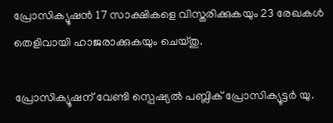പ്രോസിക്യൂഷൻ 17 സാക്ഷികളെ വിസ്തരിക്കുകയും 23 രേഖകൾ തെളിവായി ഹാജരാക്കുകയും ചെയ്തു.

പ്രോസിക്യൂഷന് വേണ്ടി സ്പെഷ്യൽ പബ്ലിക് പ്രോസിക്യൂട്ടർ യു.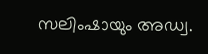സലിംഷായും അഡ്വ.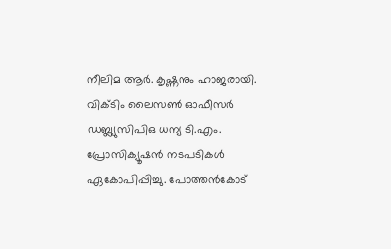നീലിമ ആർ. കൃഷ്ണനും ഹാജരായി. വിക്ടിം ലൈസൺ ഓഫീസർ ഡബ്ല്യുസിപിഒ ധന്യ ടി.എം. പ്രോസിക്യൂഷൻ നടപടികൾ ഏകോപിപ്പിച്ചു. പോത്തൻകോട്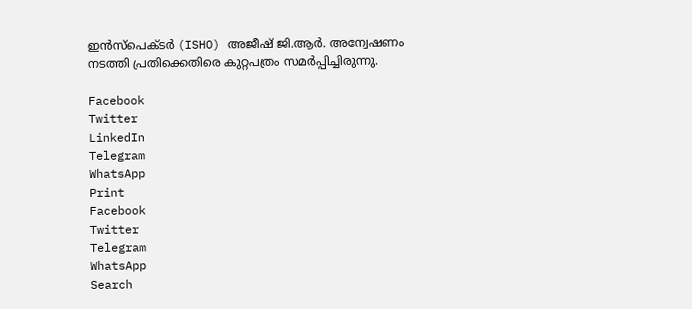ഇൻസ്‌പെക്ടർ (ISHO) അജീഷ് ജി.ആർ. അന്വേഷണം നടത്തി പ്രതിക്കെതിരെ കുറ്റപത്രം സമർപ്പിച്ചിരുന്നു.

Facebook
Twitter
LinkedIn
Telegram
WhatsApp
Print
Facebook
Twitter
Telegram
WhatsApp
Search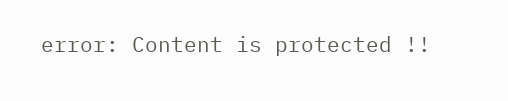error: Content is protected !!